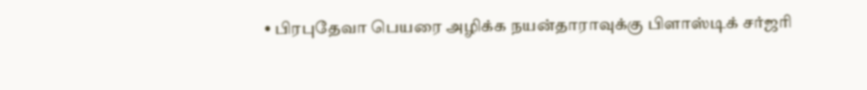• பிரபுதேவா பெயரை அழிக்க நயன்தாராவுக்கு பிளாஸ்டிக் சர்ஜரி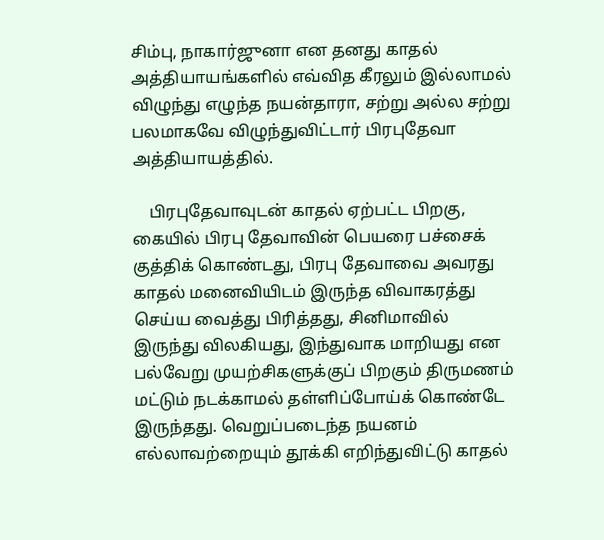சிம்பு, நாகார்ஜுனா என தனது காதல் அத்தியாயங்களில் எவ்வித கீரலும் இல்லாமல் விழுந்து எழுந்த நயன்தாரா, சற்று அல்ல சற்று பலமாகவே விழுந்துவிட்டார் பிரபுதேவா அத்தியாயத்தில்.

    பிரபுதேவாவுடன் காதல் ஏற்பட்ட பிறகு, கையில் பிரபு தேவாவின் பெயரை பச்சைக் குத்திக் கொண்டது, பிரபு தேவாவை அவரது காதல் மனைவியிடம் இருந்த விவாகரத்து செய்ய வைத்து பிரித்தது, சினிமாவில் இருந்து விலகியது, இந்துவாக மாறியது என பல்வேறு முயற்சிகளுக்குப் பிறகும் திருமணம் மட்டும் நடக்காமல் தள்ளிப்போய்க் கொண்டே இருந்தது. வெறுப்படைந்த நயனம் எல்லாவற்றையும் தூக்கி எறிந்துவிட்டு காதல்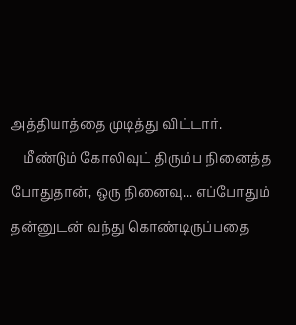அத்தியாத்தை முடித்து விட்டார்.
    மீண்டும் கோலிவுட் திரும்ப நினைத்த போதுதான், ஒரு நினைவு... எப்போதும் தன்னுடன் வந்து கொண்டிருப்பதை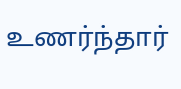உணர்ந்தார்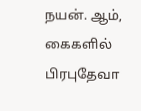நயன். ஆம், கைகளில் பிரபுதேவா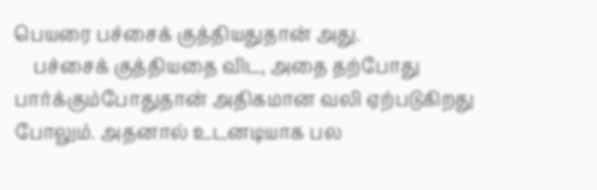பெயரை பச்சைக் குத்தியதுதான் அது.
    பச்சைக் குத்தியதை விட, அதை தற்போது பார்க்கும்போதுதான் அதிகமான வலி ஏற்படுகிறது போலும். அதனால் உடனடியாக பல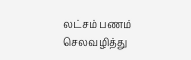லட்சம் பணம் செலவழித்து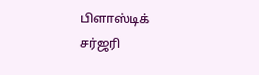பிளாஸ்டிக் சர்ஜரி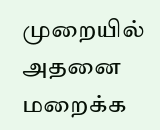முறையில் அதனை மறைக்க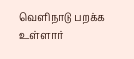வெளிநாடு பறக்க உள்ளார்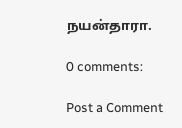நயன்தாரா.

0 comments:

Post a Comment